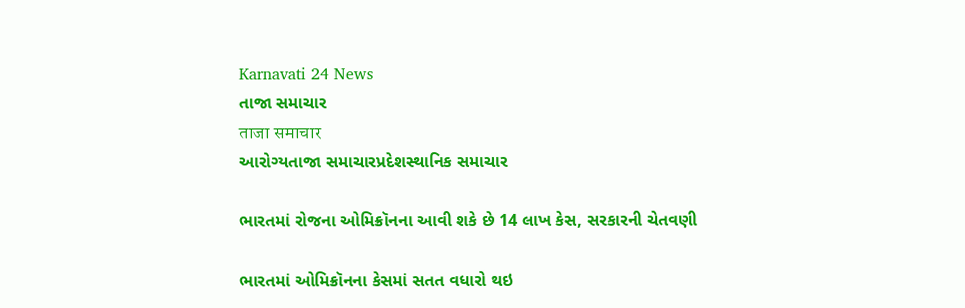Karnavati 24 News
તાજા સમાચાર
ताजा समाचार
આરોગ્યતાજા સમાચારપ્રદેશસ્થાનિક સમાચાર

ભારતમાં રોજના ઓમિક્રૉનના આવી શકે છે 14 લાખ કેસ, સરકારની ચેતવણી

ભારતમાં ઓમિક્રૉનના કેસમાં સતત વધારો થઇ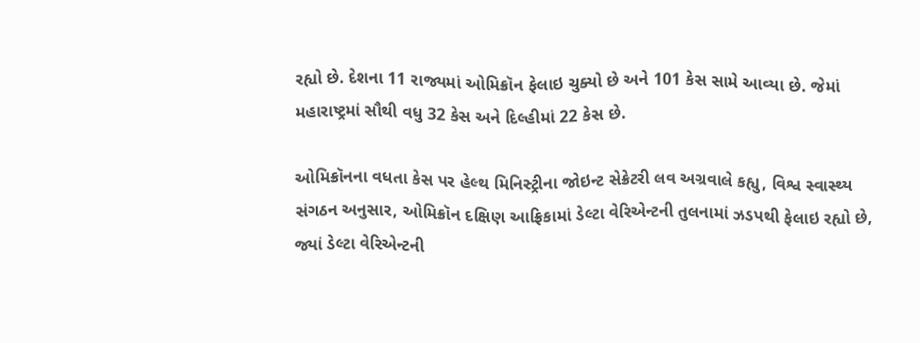રહ્યો છે. દેશના 11 રાજ્યમાં ઓમિક્રૉન ફેલાઇ ચુક્યો છે અને 101 કેસ સામે આવ્યા છે. જેમાં મહારાષ્ટ્રમાં સૌથી વધુ 32 કેસ અને દિલ્હીમાં 22 કેસ છે.

ઓમિક્રૉનના વધતા કેસ પર હેલ્થ મિનિસ્ટ્રીના જોઇન્ટ સેક્રેટરી લવ અગ્રવાલે કહ્યુ, વિશ્વ સ્વાસ્થ્ય સંગઠન અનુસાર, ઓમિક્રૉન દક્ષિણ આફ્રિકામાં ડેલ્ટા વેરિએન્ટની તુલનામાં ઝડપથી ફેલાઇ રહ્યો છે, જ્યાં ડેલ્ટા વેરિએન્ટની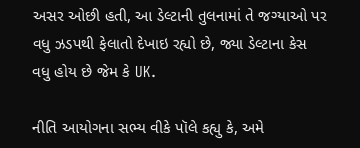અસર ઓછી હતી, આ ડેલ્ટાની તુલનામાં તે જગ્યાઓ પર વધુ ઝડપથી ફેલાતો દેખાઇ રહ્યો છે, જ્યા ડેલ્ટાના કેસ વધુ હોય છે જેમ કે UK.

નીતિ આયોગના સભ્ય વીકે પૉલે કહ્યુ કે, અમે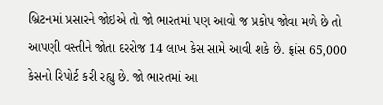બ્રિટનમાં પ્રસારને જોઇએ તો જો ભારતમાં પણ આવો જ પ્રકોપ જોવા મળે છે તો આપણી વસ્તીને જોતા દરરોજ 14 લાખ કેસ સામે આવી શકે છે. ફ્રાંસ 65,000 કેસનો રિપોર્ટ કરી રહ્યુ છે. જો ભારતમાં આ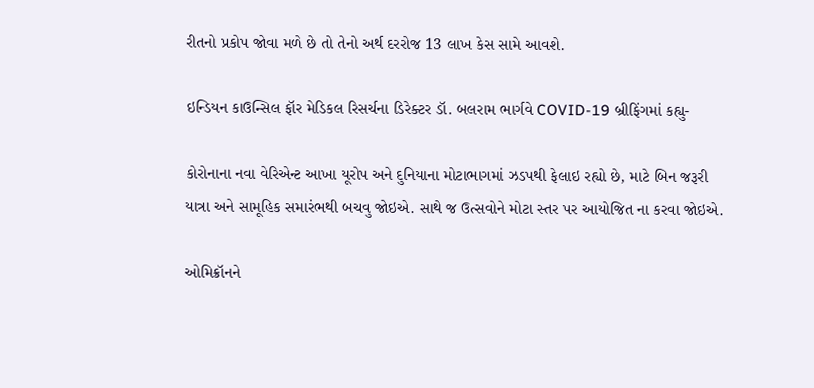રીતનો પ્રકોપ જોવા મળે છે તો તેનો અર્થ દરરોજ 13 લાખ કેસ સામે આવશે.

ઇન્ડિયન કાઉન્સિલ ફૉર મેડિકલ રિસર્ચના ડિરેક્ટર ડૉ. બલરામ ભાર્ગવે COVID-19 બ્રીફિંગમાં કહ્યુ-

કોરોનાના નવા વેરિએન્ટ આખા યૂરોપ અને દુનિયાના મોટાભાગમાં ઝડપથી ફેલાઇ રહ્યો છે, માટે બિન જરૂરી યાત્રા અને સામૂહિક સમારંભથી બચવુ જોઇએ. સાથે જ ઉત્સવોને મોટા સ્તર પર આયોજિત ના કરવા જોઇએ.

ઓમિક્રૉનને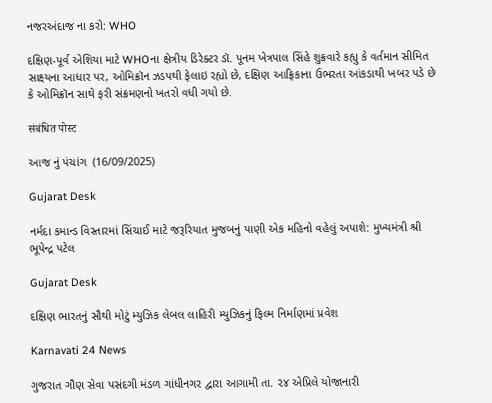નજરઅંદાજ ના કરો: WHO

દક્ષિણ-પૂર્વ એશિયા માટે WHOના ક્ષેત્રીય ડિરેક્ટર ડૉ. પૂનમ ખેત્રપાલ સિંહે શુક્રવારે કહ્યુ કે વર્તમાન સીમિત સાક્ષ્યના આધાર પર, ઓમિક્રૉન ઝડપથી ફેલાઇ રહ્યો છે, દક્ષિણ આફ્રિકાના ઉભરતા આંકડાથી ખબર પડે છે કે ઓમિક્રૉન સાથે ફરી સંક્રમણનો ખતરો વધી ગયો છે.

संबंधित पोस्ट

આજ નું પંચાંગ  (16/09/2025)

Gujarat Desk

નર્મદા કમાન્ડ વિસ્તારમાં સિંચાઈ માટે જરૂરિયાત મુજબનું પાણી એક મહિનો વહેલું અપાશે: મુખ્યમંત્રી શ્રી ભૂપેન્દ્ર પટેલ

Gujarat Desk

દક્ષિણ ભારતનું સૌથી મોટું મ્યુઝિક લેબલ લાહિરી મ્યુઝિકનું ફિલ્મ નિર્માણમાં પ્રવેશ

Karnavati 24 News

ગુજરાત ગૌણ સેવા પસંદગી મંડળ ગાંધીનગર દ્વારા આગામી તા. ૨૪ એપ્રિલે યોજાનારી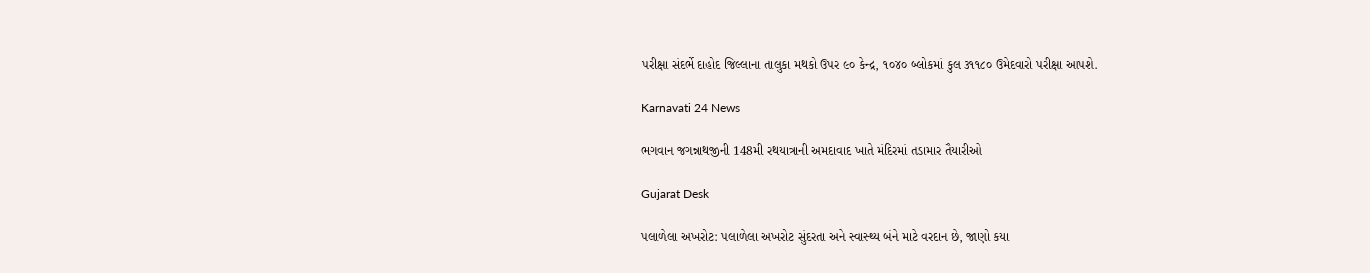પરીક્ષા સંદર્ભે દાહોદ જિલ્લાના તાલુકા મથકો ઉપર ૯૦ કેન્દ્ર, ૧૦૪૦ બ્લોકમાં કુલ ૩૧૧૮૦ ઉમેદવારો પરીક્ષા આપશે.

Karnavati 24 News

ભગવાન જગન્નાથજીની 148મી રથયાત્રાની અમદાવાદ ખાતે મંદિરમાં તડામાર તૈયારીઓ

Gujarat Desk

પલાળેલા અખરોટ: પલાળેલા અખરોટ સુંદરતા અને સ્વાસ્થ્ય બંને માટે વરદાન છે, જાણો કયા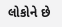લોકોને છે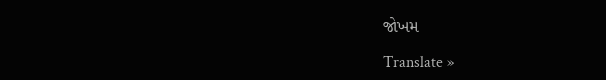જોખમ

Translate »